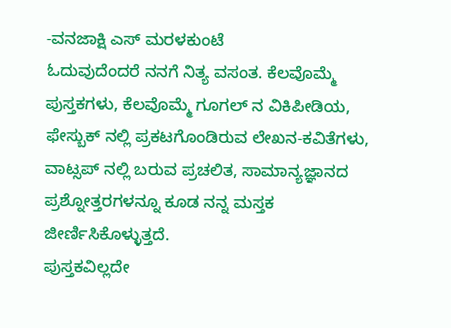-ವನಜಾಕ್ಷಿ ಎಸ್ ಮರಳಕುಂಟೆ
ಓದುವುದೆಂದರೆ ನನಗೆ ನಿತ್ಯ ವಸಂತ. ಕೆಲವೊಮ್ಮೆ ಪುಸ್ತಕಗಳು, ಕೆಲವೊಮ್ಮೆ ಗೂಗಲ್ ನ ವಿಕಿಪೀಡಿಯ, ಫೇಸ್ಬುಕ್ ನಲ್ಲಿ ಪ್ರಕಟಗೊಂಡಿರುವ ಲೇಖನ-ಕವಿತೆಗಳು, ವಾಟ್ಸಪ್ ನಲ್ಲಿ ಬರುವ ಪ್ರಚಲಿತ, ಸಾಮಾನ್ಯಜ್ಞಾನದ ಪ್ರಶ್ನೋತ್ತರಗಳನ್ನೂ ಕೂಡ ನನ್ನ ಮಸ್ತಕ ಜೀರ್ಣಿಸಿಕೊಳ್ಳುತ್ತದೆ.
ಪುಸ್ತಕವಿಲ್ಲದೇ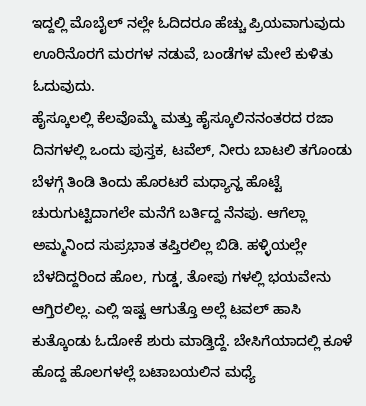ಇದ್ದಲ್ಲಿ ಮೊಬೈಲ್ ನಲ್ಲೇ ಓದಿದರೂ ಹೆಚ್ಚು ಪ್ರಿಯವಾಗುವುದು ಊರಿನೊರಗೆ ಮರಗಳ ನಡುವೆ, ಬಂಡೆಗಳ ಮೇಲೆ ಕುಳಿತು ಓದುವುದು.
ಹೈಸ್ಕೂಲಲ್ಲಿ ಕೆಲವೊಮ್ಮೆ ಮತ್ತು ಹೈಸ್ಕೂಲಿನನಂತರದ ರಜಾ ದಿನಗಳಲ್ಲಿ ಒಂದು ಪುಸ್ತಕ, ಟವೆಲ್, ನೀರು ಬಾಟಲಿ ತಗೊಂಡು ಬೆಳಗ್ಗೆ ತಿಂಡಿ ತಿಂದು ಹೊರಟರೆ ಮಧ್ಯಾನ್ಹ ಹೊಟ್ಟೆ ಚುರುಗುಟ್ಟಿದಾಗಲೇ ಮನೆಗೆ ಬರ್ತಿದ್ದ ನೆನಪು. ಆಗೆಲ್ಲಾ ಅಮ್ಮನಿಂದ ಸುಪ್ರಭಾತ ತಪ್ತಿರಲಿಲ್ಲ ಬಿಡಿ. ಹಳ್ಳಿಯಲ್ಲೇ ಬೆಳದಿದ್ದರಿಂದ ಹೊಲ, ಗುಡ್ಡ, ತೋಪು ಗಳಲ್ಲಿ ಭಯವೇನು ಆಗ್ತಿರಲಿಲ್ಲ. ಎಲ್ಲಿ ಇಷ್ಟ ಆಗುತ್ತೊ ಅಲ್ಲೆ ಟವಲ್ ಹಾಸಿ ಕುತ್ಕೊಂಡು ಓದೋಕೆ ಶುರು ಮಾಡ್ತಿದ್ದೆ. ಬೇಸಿಗೆಯಾದಲ್ಲಿ ಕೂಳೆ ಹೊದ್ದ ಹೊಲಗಳಲ್ಲೆ ಬಟಾಬಯಲಿನ ಮಧ್ಯೆ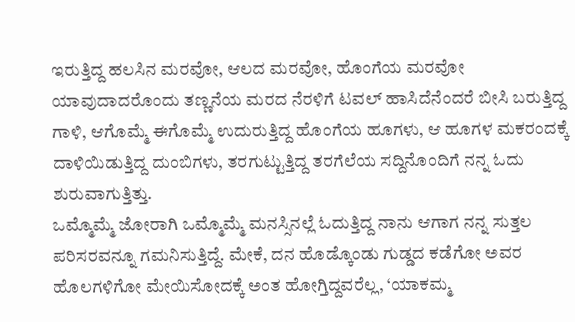ಇರುತ್ತಿದ್ದ ಹಲಸಿನ ಮರವೋ, ಆಲದ ಮರವೋ, ಹೊಂಗೆಯ ಮರವೋ ಯಾವುದಾದರೊಂದು ತಣ್ಣನೆಯ ಮರದ ನೆರಳಿಗೆ ಟವಲ್ ಹಾಸಿದೆನೆಂದರೆ ಬೀಸಿ ಬರುತ್ತಿದ್ದ ಗಾಳಿ, ಆಗೊಮ್ಮೆ ಈಗೊಮ್ಮೆ ಉದುರುತ್ತಿದ್ದ ಹೊಂಗೆಯ ಹೂಗಳು, ಆ ಹೂಗಳ ಮಕರಂದಕ್ಕೆ ದಾಳಿಯಿಡುತ್ತಿದ್ದ ದುಂಬಿಗಳು, ತರಗುಟ್ಟುತ್ತಿದ್ದ ತರಗೆಲೆಯ ಸದ್ದಿನೊಂದಿಗೆ ನನ್ನ ಓದು ಶುರುವಾಗುತ್ತಿತ್ತು.
ಒಮ್ಮೊಮ್ಮೆ ಜೋರಾಗಿ ಒಮ್ಮೊಮ್ಮೆ ಮನಸ್ಸಿನಲ್ಲೆ ಓದುತ್ತಿದ್ದ ನಾನು ಆಗಾಗ ನನ್ನ ಸುತ್ತಲ ಪರಿಸರವನ್ನೂ ಗಮನಿಸುತ್ತಿದ್ದೆ. ಮೇಕೆ, ದನ ಹೊಡ್ಕೊಂಡು ಗುಡ್ಡದ ಕಡೆಗೋ ಅವರ ಹೊಲಗಳಿಗೋ ಮೇಯಿಸೋದಕ್ಕೆ ಅಂತ ಹೋಗ್ತಿದ್ದವರೆಲ್ಲ, ‘ಯಾಕಮ್ಮ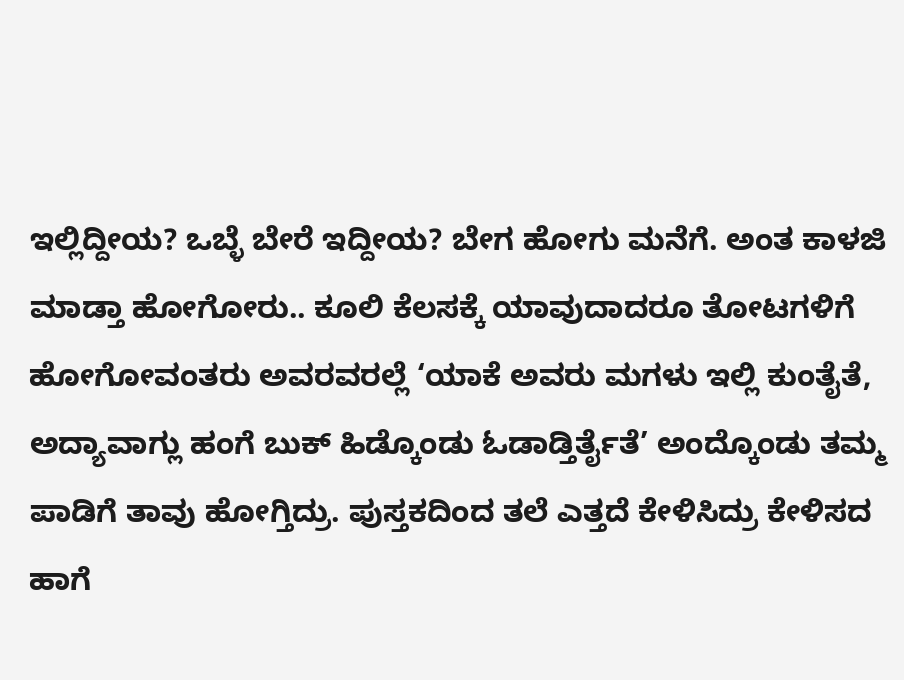ಇಲ್ಲಿದ್ದೀಯ? ಒಬ್ಳೆ ಬೇರೆ ಇದ್ದೀಯ? ಬೇಗ ಹೋಗು ಮನೆಗೆ. ಅಂತ ಕಾಳಜಿ ಮಾಡ್ತಾ ಹೋಗೋರು.. ಕೂಲಿ ಕೆಲಸಕ್ಕೆ ಯಾವುದಾದರೂ ತೋಟಗಳಿಗೆ ಹೋಗೋವಂತರು ಅವರವರಲ್ಲೆ ‘ಯಾಕೆ ಅವರು ಮಗಳು ಇಲ್ಲಿ ಕುಂತೈತೆ, ಅದ್ಯಾವಾಗ್ಲು ಹಂಗೆ ಬುಕ್ ಹಿಡ್ಕೊಂಡು ಓಡಾಡ್ತಿರ್ತೈತೆ’ ಅಂದ್ಕೊಂಡು ತಮ್ಮ ಪಾಡಿಗೆ ತಾವು ಹೋಗ್ತಿದ್ರು. ಪುಸ್ತಕದಿಂದ ತಲೆ ಎತ್ತದೆ ಕೇಳಿಸಿದ್ರು ಕೇಳಿಸದ ಹಾಗೆ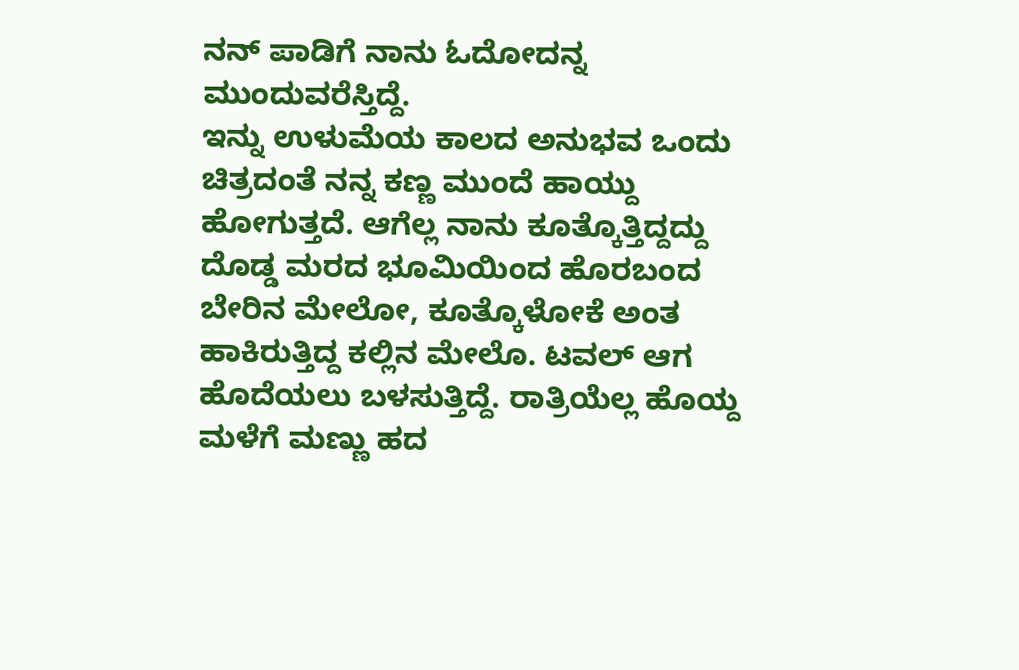ನನ್ ಪಾಡಿಗೆ ನಾನು ಓದೋದನ್ನ ಮುಂದುವರೆಸ್ತಿದ್ದೆ.
ಇನ್ನು ಉಳುಮೆಯ ಕಾಲದ ಅನುಭವ ಒಂದು ಚಿತ್ರದಂತೆ ನನ್ನ ಕಣ್ಣ ಮುಂದೆ ಹಾಯ್ದು ಹೋಗುತ್ತದೆ. ಆಗೆಲ್ಲ ನಾನು ಕೂತ್ಕೊತ್ತಿದ್ದದ್ದು ದೊಡ್ಡ ಮರದ ಭೂಮಿಯಿಂದ ಹೊರಬಂದ ಬೇರಿನ ಮೇಲೋ, ಕೂತ್ಕೊಳೋಕೆ ಅಂತ ಹಾಕಿರುತ್ತಿದ್ದ ಕಲ್ಲಿನ ಮೇಲೊ. ಟವಲ್ ಆಗ ಹೊದೆಯಲು ಬಳಸುತ್ತಿದ್ದೆ. ರಾತ್ರಿಯೆಲ್ಲ ಹೊಯ್ದ ಮಳೆಗೆ ಮಣ್ಣು ಹದ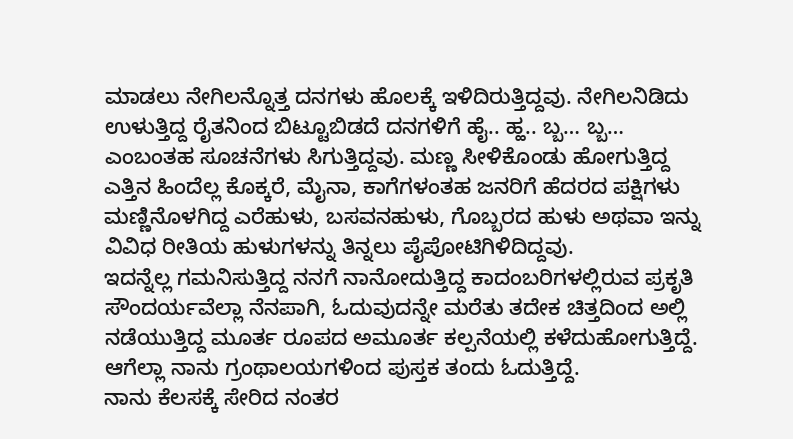ಮಾಡಲು ನೇಗಿಲನ್ನೊತ್ತ ದನಗಳು ಹೊಲಕ್ಕೆ ಇಳಿದಿರುತ್ತಿದ್ದವು. ನೇಗಿಲನಿಡಿದು ಉಳುತ್ತಿದ್ದ ರೈತನಿಂದ ಬಿಟ್ಟೂಬಿಡದೆ ದನಗಳಿಗೆ ಹೈ.. ಹ್ಹ.. ಬ್ಬ… ಬ್ಬ… ಎಂಬಂತಹ ಸೂಚನೆಗಳು ಸಿಗುತ್ತಿದ್ದವು. ಮಣ್ಣ ಸೀಳಿಕೊಂಡು ಹೋಗುತ್ತಿದ್ದ ಎತ್ತಿನ ಹಿಂದೆಲ್ಲ ಕೊಕ್ಕರೆ, ಮೈನಾ, ಕಾಗೆಗಳಂತಹ ಜನರಿಗೆ ಹೆದರದ ಪಕ್ಷಿಗಳು ಮಣ್ಣಿನೊಳಗಿದ್ದ ಎರೆಹುಳು, ಬಸವನಹುಳು, ಗೊಬ್ಬರದ ಹುಳು ಅಥವಾ ಇನ್ನು ವಿವಿಧ ರೀತಿಯ ಹುಳುಗಳನ್ನು ತಿನ್ನಲು ಪೈಪೋಟಿಗಿಳಿದಿದ್ದವು.
ಇದನ್ನೆಲ್ಲ ಗಮನಿಸುತ್ತಿದ್ದ ನನಗೆ ನಾನೋದುತ್ತಿದ್ದ ಕಾದಂಬರಿಗಳಲ್ಲಿರುವ ಪ್ರಕೃತಿ ಸೌಂದರ್ಯವೆಲ್ಲಾ ನೆನಪಾಗಿ, ಓದುವುದನ್ನೇ ಮರೆತು ತದೇಕ ಚಿತ್ತದಿಂದ ಅಲ್ಲಿ ನಡೆಯುತ್ತಿದ್ದ ಮೂರ್ತ ರೂಪದ ಅಮೂರ್ತ ಕಲ್ಪನೆಯಲ್ಲಿ ಕಳೆದುಹೋಗುತ್ತಿದ್ದೆ. ಆಗೆಲ್ಲಾ ನಾನು ಗ್ರಂಥಾಲಯಗಳಿಂದ ಪುಸ್ತಕ ತಂದು ಓದುತ್ತಿದ್ದೆ.
ನಾನು ಕೆಲಸಕ್ಕೆ ಸೇರಿದ ನಂತರ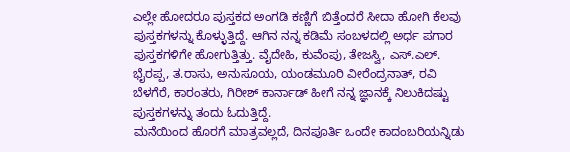ಎಲ್ಲೇ ಹೋದರೂ ಪುಸ್ತಕದ ಅಂಗಡಿ ಕಣ್ಣಿಗೆ ಬಿತ್ತೆಂದರೆ ಸೀದಾ ಹೋಗಿ ಕೆಲವು ಪುಸ್ತಕಗಳನ್ನು ಕೊಳ್ಳುತ್ತಿದ್ದೆ. ಆಗಿನ ನನ್ನ ಕಡಿಮೆ ಸಂಬಳದಲ್ಲಿ ಅರ್ಧ ಪಗಾರ ಪುಸ್ತಕಗಳಿಗೇ ಹೋಗುತ್ತಿತ್ತು. ವೈದೇಹಿ, ಕುವೆಂಪು, ತೇಜಸ್ವಿ, ಎಸ್.ಎಲ್. ಭೈರಪ್ಪ, ತ.ರಾಸು, ಅನುಸೂಯ, ಯಂಡಮೂರಿ ವೀರೆಂದ್ರನಾತ್, ರವಿ ಬೆಳಗೆರೆ, ಕಾರಂತರು, ಗಿರೀಶ್ ಕಾರ್ನಾಡ್ ಹೀಗೆ ನನ್ನ ಜ್ಞಾನಕ್ಕೆ ನಿಲುಕಿದಷ್ಟು ಪುಸ್ತಕಗಳನ್ನು ತಂದು ಓದುತ್ತಿದ್ದೆ.
ಮನೆಯಿಂದ ಹೊರಗೆ ಮಾತ್ರವಲ್ಲದೆ, ದಿನಪೂರ್ತಿ ಒಂದೇ ಕಾದಂಬರಿಯನ್ನಿಡು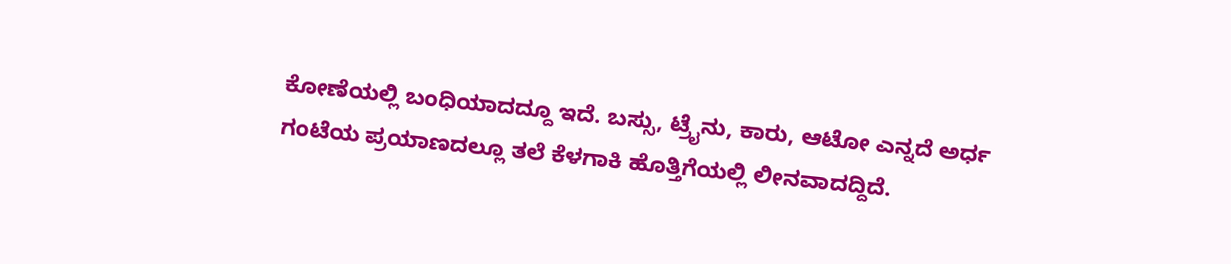ಕೋಣೆಯಲ್ಲಿ ಬಂಧಿಯಾದದ್ದೂ ಇದೆ. ಬಸ್ಸು, ಟ್ರೈನು, ಕಾರು, ಆಟೋ ಎನ್ನದೆ ಅರ್ಧ ಗಂಟೆಯ ಪ್ರಯಾಣದಲ್ಲೂ ತಲೆ ಕೆಳಗಾಕಿ ಹೊತ್ತಿಗೆಯಲ್ಲಿ ಲೀನವಾದದ್ದಿದೆ.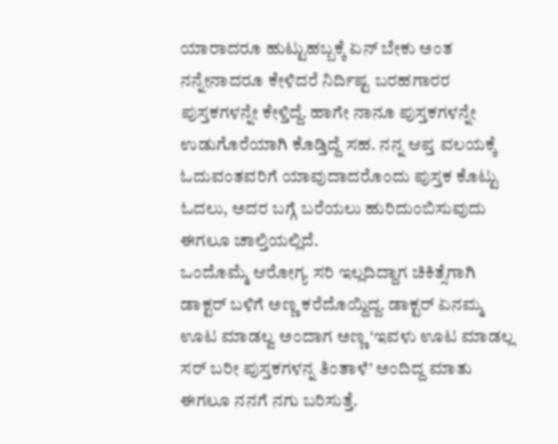ಯಾರಾದರೂ ಹುಟ್ಟುಹಬ್ಬಕ್ಕೆ ಏನ್ ಬೇಕು ಅಂತ ನನ್ನೇನಾದರೂ ಕೇಳಿದರೆ ನಿರ್ದಿಷ್ಟ ಬರಹಗಾರರ ಪುಸ್ತಕಗಳನ್ನೇ ಕೇಳ್ತಿದ್ದೆ. ಹಾಗೇ ನಾನೂ ಪುಸ್ತಕಗಳನ್ನೇ ಉಡುಗೊರೆಯಾಗಿ ಕೊಡ್ತಿದ್ದೆ ಸಹ. ನನ್ನ ಆಪ್ತ ವಲಯಕ್ಕೆ ಓದುವಂತವರಿಗೆ ಯಾವುದಾದರೊಂದು ಪುಸ್ತಕ ಕೊಟ್ಟು ಓದಲು, ಅದರ ಬಗ್ಗೆ ಬರೆಯಲು ಹುರಿದುಂಬಿಸುವುದು ಈಗಲೂ ಚಾಲ್ತಿಯಲ್ಲಿದೆ.
ಒಂದೊಮ್ಮೆ ಆರೋಗ್ಯ ಸರಿ ಇಲ್ಲದಿದ್ದಾಗ ಚಿಕಿತ್ಸೆಗಾಗಿ ಡಾಕ್ಟರ್ ಬಳಿಗೆ ಅಣ್ಣ ಕರೆದೊಯ್ದಿದ್ದ. ಡಾಕ್ಟರ್ ಏನಮ್ಮ ಊಟ ಮಾಡಲ್ವ ಅಂದಾಗ ಅಣ್ಣ ‘ಇವಳು ಊಟ ಮಾಡಲ್ಲ ಸರ್ ಬರೀ ಪುಸ್ತಕಗಳನ್ನ ತಿಂತಾಳೆ’ ಅಂದಿದ್ದ ಮಾತು ಈಗಲೂ ನನಗೆ ನಗು ಬರಿಸುತ್ತೆ.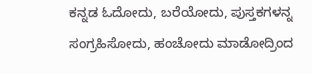ಕನ್ನಡ ಓದೋದು, ಬರೆಯೋದು, ಪುಸ್ತಕಗಳನ್ನ ಸಂಗ್ರಹಿಸೋದು, ಹಂಚೋದು ಮಾಡೋದ್ರಿಂದ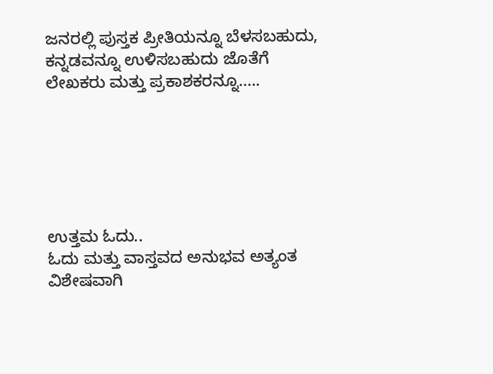ಜನರಲ್ಲಿ ಪುಸ್ತಕ ಪ್ರೀತಿಯನ್ನೂ ಬೆಳಸಬಹುದು, ಕನ್ನಡವನ್ನೂ ಉಳಿಸಬಹುದು ಜೊತೆಗೆ ಲೇಖಕರು ಮತ್ತು ಪ್ರಕಾಶಕರನ್ನೂ…..






ಉತ್ತಮ ಓದು..
ಓದು ಮತ್ತು ವಾಸ್ತವದ ಅನುಭವ ಅತ್ಯಂತ ವಿಶೇಷವಾಗಿ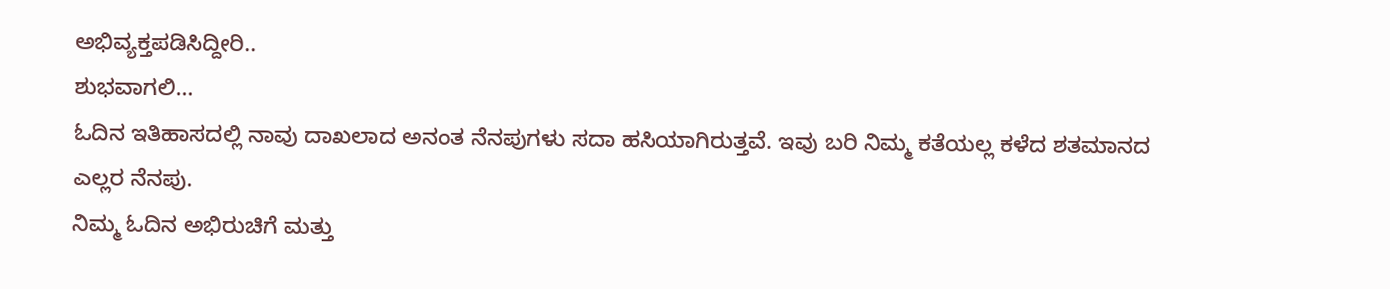ಅಭಿವ್ಯಕ್ತಪಡಿಸಿದ್ದೀರಿ..
ಶುಭವಾಗಲಿ…
ಓದಿನ ಇತಿಹಾಸದಲ್ಲಿ ನಾವು ದಾಖಲಾದ ಅನಂತ ನೆನಪುಗಳು ಸದಾ ಹಸಿಯಾಗಿರುತ್ತವೆ. ಇವು ಬರಿ ನಿಮ್ಮ ಕತೆಯಲ್ಲ ಕಳೆದ ಶತಮಾನದ ಎಲ್ಲರ ನೆನಪು.
ನಿಮ್ಮ ಓದಿನ ಅಭಿರುಚಿಗೆ ಮತ್ತು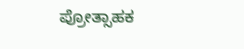ಪ್ರೋತ್ಸಾಹಕ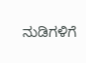ನುಡಿಗಳಿಗೆ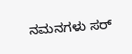ನಮನಗಳು ಸರ್